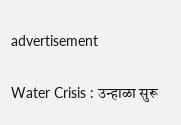advertisement

Water Crisis : उन्हाळा सुरू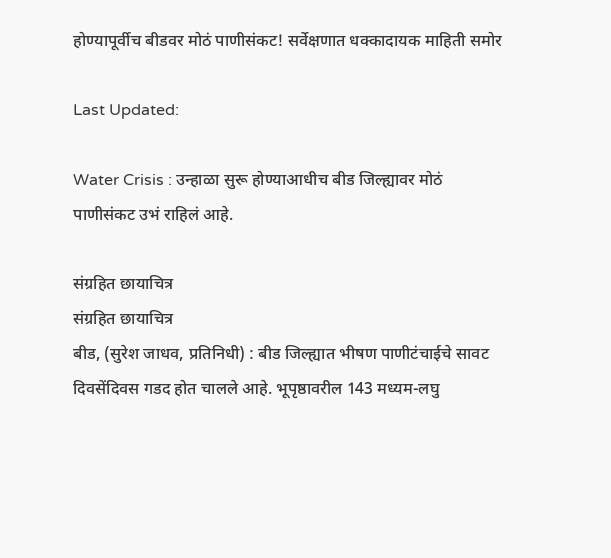होण्यापूर्वीच बीडवर मोठं पाणीसंकट! सर्वेक्षणात धक्कादायक माहिती समोर

Last Updated:

Water Crisis : उन्हाळा सुरू होण्याआधीच बीड जिल्ह्यावर मोठं पाणीसंकट उभं राहिलं आहे.

संग्रहित छायाचित्र
संग्रहित छायाचित्र
बीड, (सुरेश जाधव, प्रतिनिधी) : बीड जिल्ह्यात भीषण पाणीटंचाईचे सावट दिवसेंदिवस गडद होत चालले आहे. भूपृष्ठावरील 143 मध्यम-लघु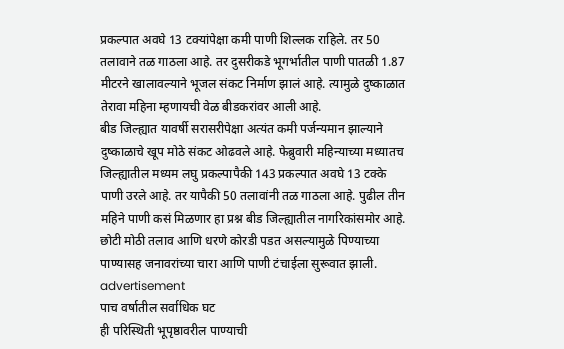प्रकल्पात अवघे 13 टक्यांपेक्षा कमी पाणी शिल्लक राहिले. तर 50 तलावाने तळ गाठला आहे. तर दुसरीकडे भूगर्भातील पाणी पातळी 1.87 मीटरने खालावल्याने भूजल संकट निर्माण झालं आहे. त्यामुळे दुष्काळात तेरावा महिना म्हणायची वेळ बीडकरांवर आली आहे.
बीड जिल्ह्यात यावर्षी सरासरीपेक्षा अत्यंत कमी पर्जन्यमान झाल्याने दुष्काळाचे खूप मोठे संकट ओढवले आहे. फेब्रुवारी महिन्याच्या मध्यातच जिल्ह्यातील मध्यम लघु प्रकल्पापैकी 143 प्रकल्पात अवघे 13 टक्के पाणी उरले आहे. तर यापैकी 50 तलावांनी तळ गाठला आहे. पुढील तीन महिने पाणी कसं मिळणार हा प्रश्न बीड जिल्ह्यातील नागरिकांसमोर आहे. छोटी मोठी तलाव आणि धरणे कोरडी पडत असल्यामुळे पिण्याच्या पाण्यासह जनावरांच्या चारा आणि पाणी टंचाईला सुरूवात झाली.
advertisement
पाच वर्षातील सर्वाधिक घट
ही परिस्थिती भूपृष्ठावरील पाण्याची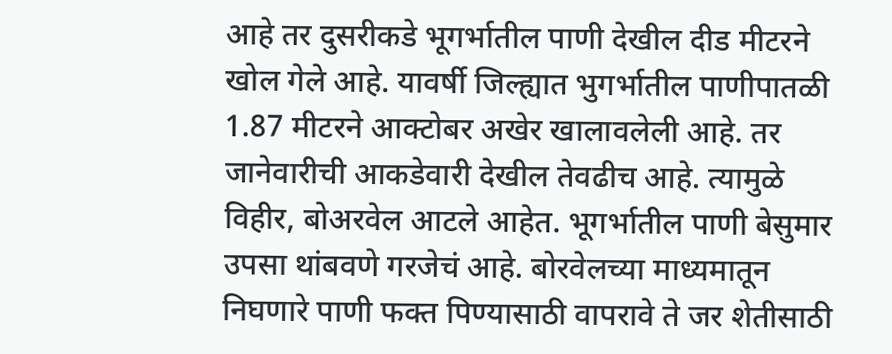आहे तर दुसरीकडे भूगर्भातील पाणी देखील दीड मीटरने खोल गेले आहे. यावर्षी जिल्ह्यात भुगर्भातील पाणीपातळी 1.87 मीटरने आक्टोबर अखेर खालावलेली आहे. तर जानेवारीची आकडेवारी देखील तेवढीच आहे. त्यामुळे विहीर, बोअरवेल आटले आहेत. भूगर्भातील पाणी बेसुमार उपसा थांबवणे गरजेचं आहे. बोरवेलच्या माध्यमातून निघणारे पाणी फक्त पिण्यासाठी वापरावे ते जर शेतीसाठी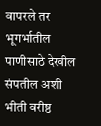वापरले तर भूगर्भातील पाणीसाठे देखील संपतील अशी भीती वरीष्ठ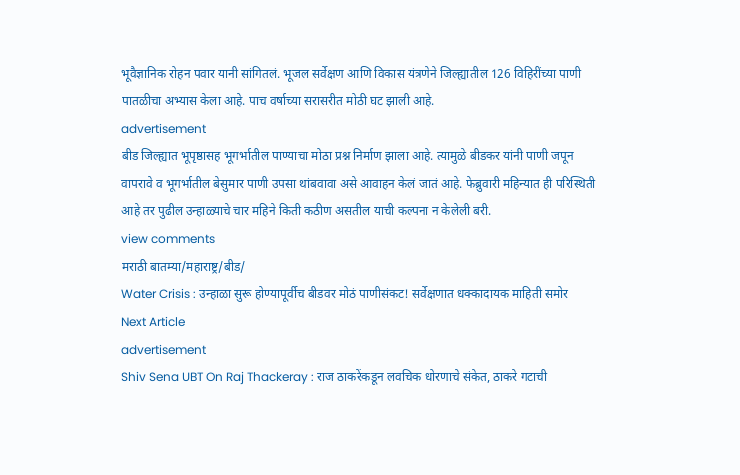भूवैज्ञानिक रोहन पवार यानी सांगितलं. भूजल सर्वेक्षण आणि विकास यंत्रणेने जिल्ह्यातील 126 विहिरींच्या पाणी पातळीचा अभ्यास केला आहे. पाच वर्षाच्या सरासरीत मोठी घट झाली आहे.
advertisement
बीड जिल्ह्यात भूपृष्ठासह भूगर्भातील पाण्याचा मोठा प्रश्न निर्माण झाला आहे. त्यामुळे बीडकर यांनी पाणी जपून वापरावे व भूगर्भातील बेसुमार पाणी उपसा थांबवावा असे आवाहन केलं जातं आहे. फेब्रुवारी महिन्यात ही परिस्थिती आहे तर पुढील उन्हाळ्याचे चार महिने किती कठीण असतील याची कल्पना न केलेली बरी.
view comments
मराठी बातम्या/महाराष्ट्र/बीड/
Water Crisis : उन्हाळा सुरू होण्यापूर्वीच बीडवर मोठं पाणीसंकट! सर्वेक्षणात धक्कादायक माहिती समोर
Next Article
advertisement
Shiv Sena UBT On Raj Thackeray : राज ठाकरेंकडून लवचिक धोरणाचे संकेत, ठाकरे गटाची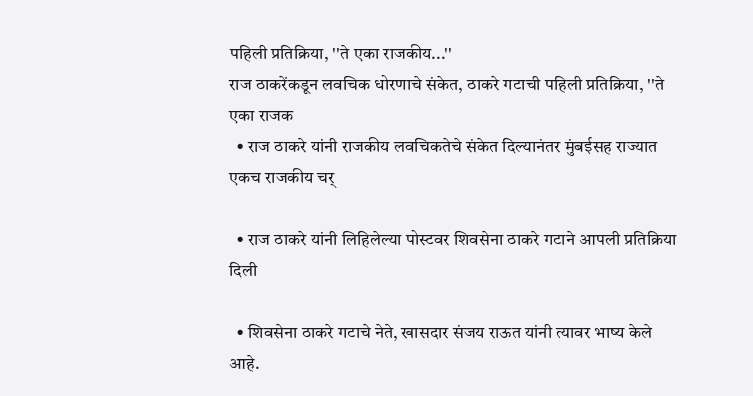पहिली प्रतिक्रिया, ''ते एका राजकीय...''
राज ठाकरेंकडून लवचिक धोरणाचे संकेत, ठाकरे गटाची पहिली प्रतिक्रिया, ''ते एका राजक
  • राज ठाकरे यांनी राजकीय लवचिकतेचे संकेत दिल्यानंतर मुंबईसह राज्यात एकच राजकीय चर्

  • राज ठाकरे यांनी लिहिलेल्या पोस्टवर शिवसेना ठाकरे गटाने आपली प्रतिक्रिया दिली

  • शिवसेना ठाकरे गटाचे नेते, खासदार संजय राऊत यांनी त्यावर भाष्य केले आहे.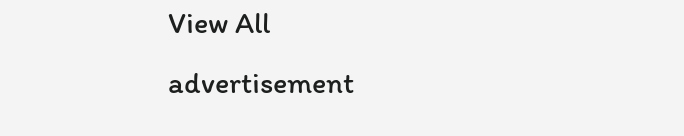View All
advertisement